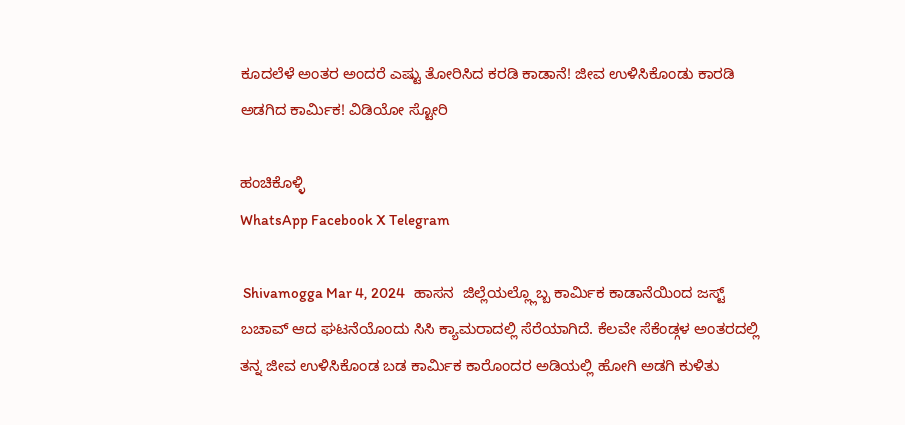ಕೂದಲೆಳೆ ಅಂತರ ಅಂದರೆ ಎಷ್ಟು ತೋರಿಸಿದ ಕರಡಿ ಕಾಡಾನೆ! ಜೀವ ಉಳಿಸಿಕೊಂಡು ಕಾರಡಿ ಅಡಗಿದ ಕಾರ್ಮಿಕ! ವಿಡಿಯೋ ಸ್ಟೋರಿ

ಹಂಚಿಕೊಳ್ಳಿ
WhatsApp Facebook X Telegram

 Shivamogga Mar 4, 2024   ಹಾಸನ  ಜಿಲ್ಲೆಯಲ್ಲ್ಲೊಬ್ಬ ಕಾರ್ಮಿಕ ಕಾಡಾನೆಯಿಂದ ಜಸ್ಟ್ ಬಚಾವ್ ಆದ ಘಟನೆಯೊಂದು ಸಿಸಿ ಕ್ಯಾಮರಾದಲ್ಲಿ ಸೆರೆಯಾಗಿದೆ. ಕೆಲವೇ ಸೆಕೆಂಡ್ಗಳ ಅಂತರದಲ್ಲಿ ತನ್ನ ಜೀವ ಉಳಿಸಿಕೊಂಡ ಬಡ ಕಾರ್ಮಿಕ ಕಾರೊಂದರ ಅಡಿಯಲ್ಲಿ ಹೋಗಿ ಅಡಗಿ ಕುಳಿತು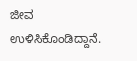ಜೀವ ಉಳಿಸಿಕೊಂಡಿದ್ದಾನೆ.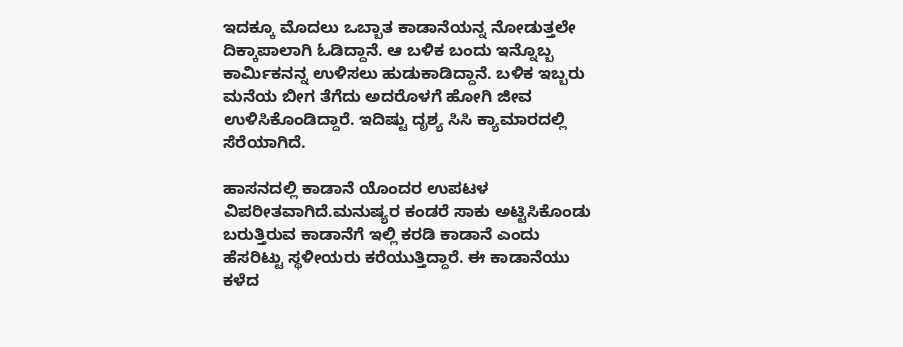ಇದಕ್ಕೂ ಮೊದಲು ಒಬ್ಬಾತ ಕಾಡಾನೆಯನ್ನ ನೋಡುತ್ತಲೇ ದಿಕ್ಕಾಪಾಲಾಗಿ ಓಡಿದ್ದಾನೆ. ಆ ಬಳಿಕ ಬಂದು ಇನ್ನೊಬ್ಬ ಕಾರ್ಮಿಕನನ್ನ ಉಳಿಸಲು ಹುಡುಕಾಡಿದ್ದಾನೆ. ಬಳಿಕ ಇಬ್ಬರು ಮನೆಯ ಬೀಗ ತೆಗೆದು ಅದರೊಳಗೆ ಹೋಗಿ ಜೀವ ಉಳಿಸಿಕೊಂಡಿದ್ದಾರೆ. ಇದಿಷ್ಟು ದೃಶ್ಯ ಸಿಸಿ ಕ್ಯಾಮಾರದಲ್ಲಿ ಸೆರೆಯಾಗಿದೆ.

ಹಾಸನದಲ್ಲಿ ಕಾಡಾನೆ ಯೊಂದರ ಉಪಟಳ ವಿಪರೀತವಾಗಿದೆ.ಮನುಷ್ಯರ ಕಂಡರೆ ಸಾಕು ಅಟ್ಟಿಸಿಕೊಂಡು ಬರುತ್ತಿರುವ ಕಾಡಾನೆಗೆ ಇಲ್ಲಿ ಕರಡಿ ಕಾಡಾನೆ ಎಂದು ಹೆಸರಿಟ್ಟು ಸ್ಥಳೀಯರು ಕರೆಯುತ್ತಿದ್ದಾರೆ. ಈ ಕಾಡಾನೆಯು ಕಳೆದ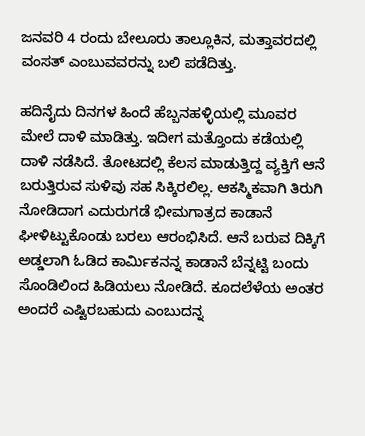ಜನವರಿ 4 ರಂದು ಬೇಲೂರು ತಾಲ್ಲೂಕಿನ, ಮತ್ತಾವರದಲ್ಲಿ ವಂಸತ್ ಎಂಬುವವರನ್ನು ಬಲಿ ಪಡೆದಿತ್ತು.

ಹದಿನೈದು ದಿನಗಳ ಹಿಂದೆ ಹೆಬ್ಬನಹಳ್ಳಿಯಲ್ಲಿ ಮೂವರ ಮೇಲೆ ದಾಳಿ ಮಾಡಿತ್ತು. ಇದೀಗ ಮತ್ತೊಂದು ಕಡೆಯಲ್ಲಿ ದಾಳಿ ನಡೆಸಿದೆ. ತೋಟದಲ್ಲಿ ಕೆಲಸ ಮಾಡುತ್ತಿದ್ದ ವ್ಯಕ್ತಿಗೆ ಆನೆ ಬರುತ್ತಿರುವ ಸುಳಿವು ಸಹ ಸಿಕ್ಕಿರಲಿಲ್ಲ. ಆಕಸ್ಮಿಕವಾಗಿ ತಿರುಗಿ ನೋಡಿದಾಗ ಎದುರುಗಡೆ ಭೀಮಗಾತ್ರದ ಕಾಡಾನೆ ಘೀಳಿಟ್ಟುಕೊಂಡು ಬರಲು ಆರಂಭಿಸಿದೆ. ಆನೆ ಬರುವ ದಿಕ್ಕಿಗೆ ಅಡ್ಡಲಾಗಿ ಓಡಿದ ಕಾರ್ಮಿಕನನ್ನ ಕಾಡಾನೆ ಬೆನ್ನಟ್ಟಿ ಬಂದು ಸೊಂಡಿಲಿಂದ ಹಿಡಿಯಲು ನೋಡಿದೆ. ಕೂದಲೆಳೆಯ ಅಂತರ ಅಂದರೆ ಎಷ್ಟಿರಬಹುದು ಎಂಬುದನ್ನ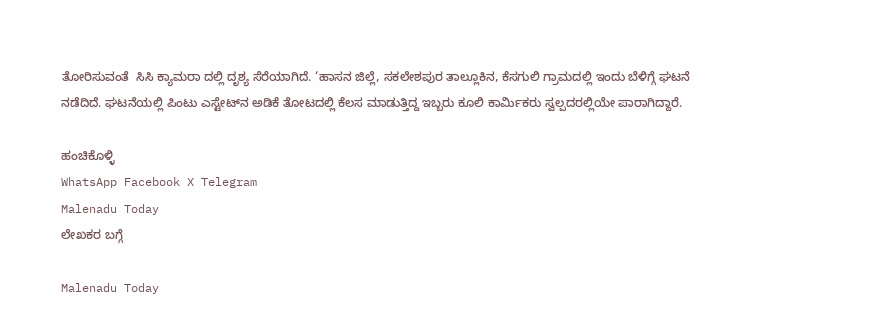ತೋರಿಸುವಂತೆ  ಸಿಸಿ ಕ್ಯಾಮರಾ ದಲ್ಲಿ ದೃಶ್ಯ ಸೆರೆಯಾಗಿದೆ. ‘ಹಾಸನ ಜಿಲ್ಲೆ, ಸಕಲೇಶಪುರ ತಾಲ್ಲೂಕಿನ, ಕೆಸಗುಲಿ ಗ್ರಾಮದಲ್ಲಿ ಇಂದು ಬೆಳಿಗ್ಗೆ ಘಟನೆ ನಡೆದಿದೆ. ಘಟನೆಯಲ್ಲಿ ಪಿಂಟು ಎಸ್ಟೇಟ್‌ನ ಅಡಿಕೆ ತೋಟದಲ್ಲಿ ಕೆಲಸ ಮಾಡುತ್ತಿದ್ದ ಇಬ್ಬರು ಕೂಲಿ ಕಾರ್ಮಿಕರು ಸ್ವಲ್ಪದರಲ್ಲಿಯೇ ಪಾರಾಗಿದ್ದಾರೆ.

ಹಂಚಿಕೊಳ್ಳಿ
WhatsApp Facebook X Telegram
Malenadu Today
ಲೇಖಕರ ಬಗ್ಗೆ

Malenadu Today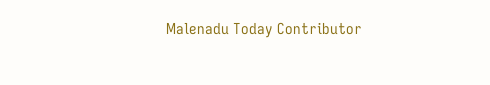Malenadu Today Contributor